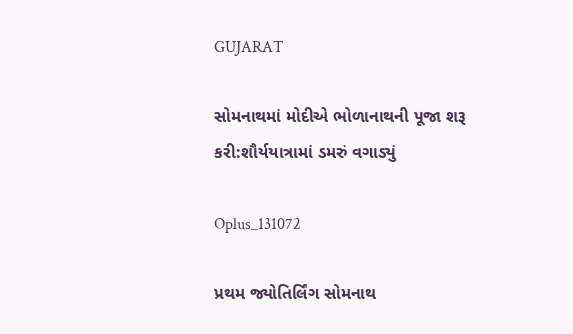GUJARAT

સોમનાથમાં મોદીએ ભોળાનાથની પૂજા શરૂ કરી:શૌર્યયાત્રામાં ડમરું વગાડ્યું

Oplus_131072

પ્રથમ જ્યોતિર્લિંગ સોમનાથ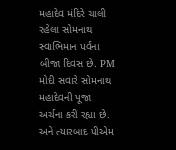મહાદેવ મંદિરે ચાલી રહેલા સોમનાથ સ્વાભિમાન પર્વના બીજા દિવસ છે. PM મોદી સવારે સોમનાથ મહાદેવની પૂજા અર્ચના કરી રહ્યા છે. અને ત્યારબાદ પીએમ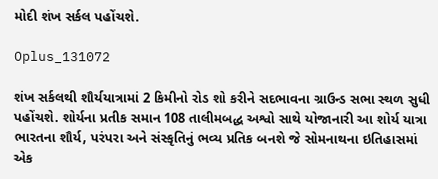મોદી શંખ સર્કલ પહોંચશે.

Oplus_131072

શંખ સર્કલથી શૌર્યયાત્રામાં 2 કિમીનો રોડ શો કરીને સદભાવના ગ્રાઉન્ડ સભા સ્થળ સુધી પહોંચશે. શોર્યના પ્રતીક સમાન 108 તાલીમબદ્ધ અશ્વો સાથે યોજાનારી આ શોર્ય યાત્રા ભારતના શૌર્ય, પરંપરા અને સંસ્કૃતિનું ભવ્ય પ્રતિક બનશે જે સોમનાથના ઇતિહાસમાં એક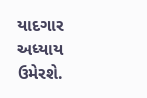યાદગાર અધ્યાય ઉમેરશે.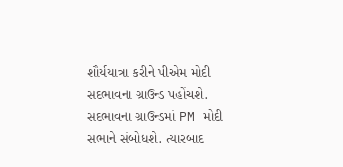શૌર્યયાત્રા કરીને પીએમ મોદી સદભાવના ગ્રાઉન્ડ પહોંચશે. સદભાવના ગ્રાઉન્ડમાં PM મોદી સભાને સંબોધશે. ત્યારબાદ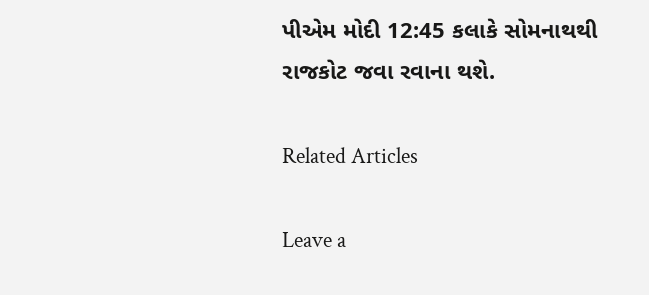પીએમ મોદી 12:45 કલાકે સોમનાથથી રાજકોટ જવા રવાના થશે.

Related Articles

Leave a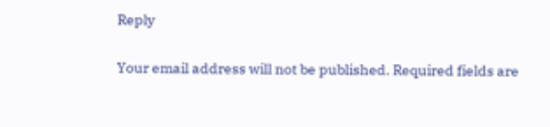Reply

Your email address will not be published. Required fields are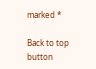marked *

Back to top button